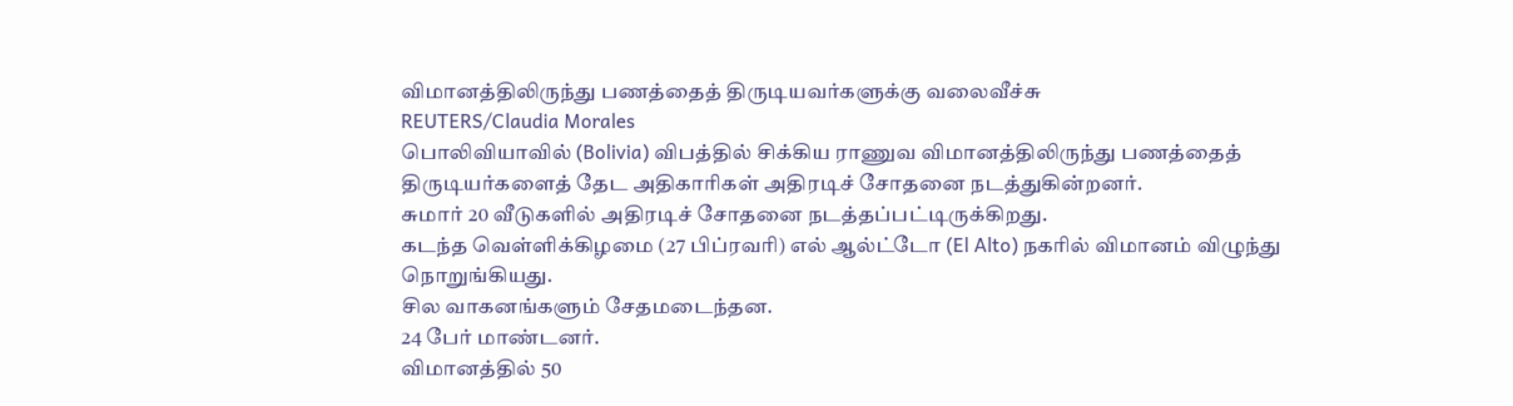விமானத்திலிருந்து பணத்தைத் திருடியவர்களுக்கு வலைவீச்சு
REUTERS/Claudia Morales
பொலிவியாவில் (Bolivia) விபத்தில் சிக்கிய ராணுவ விமானத்திலிருந்து பணத்தைத் திருடியர்களைத் தேட அதிகாரிகள் அதிரடிச் சோதனை நடத்துகின்றனர்.
சுமார் 20 வீடுகளில் அதிரடிச் சோதனை நடத்தப்பட்டிருக்கிறது.
கடந்த வெள்ளிக்கிழமை (27 பிப்ரவரி) எல் ஆல்ட்டோ (El Alto) நகரில் விமானம் விழுந்து நொறுங்கியது.
சில வாகனங்களும் சேதமடைந்தன.
24 பேர் மாண்டனர்.
விமானத்தில் 50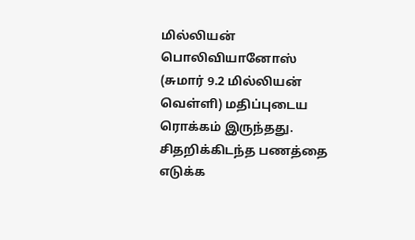மில்லியன் பொலிவியானோஸ் (சுமார் 9.2 மில்லியன் வெள்ளி) மதிப்புடைய ரொக்கம் இருந்தது.
சிதறிக்கிடந்த பணத்தை எடுக்க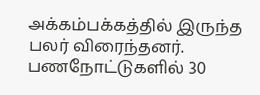அக்கம்பக்கத்தில் இருந்த பலர் விரைந்தனர்.
பணநோட்டுகளில் 30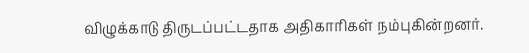விழுக்காடு திருடப்பட்டதாக அதிகாரிகள் நம்புகின்றனர்.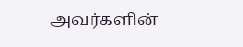அவர்களின்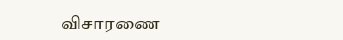விசாரணை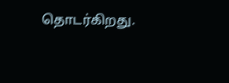தொடர்கிறது.